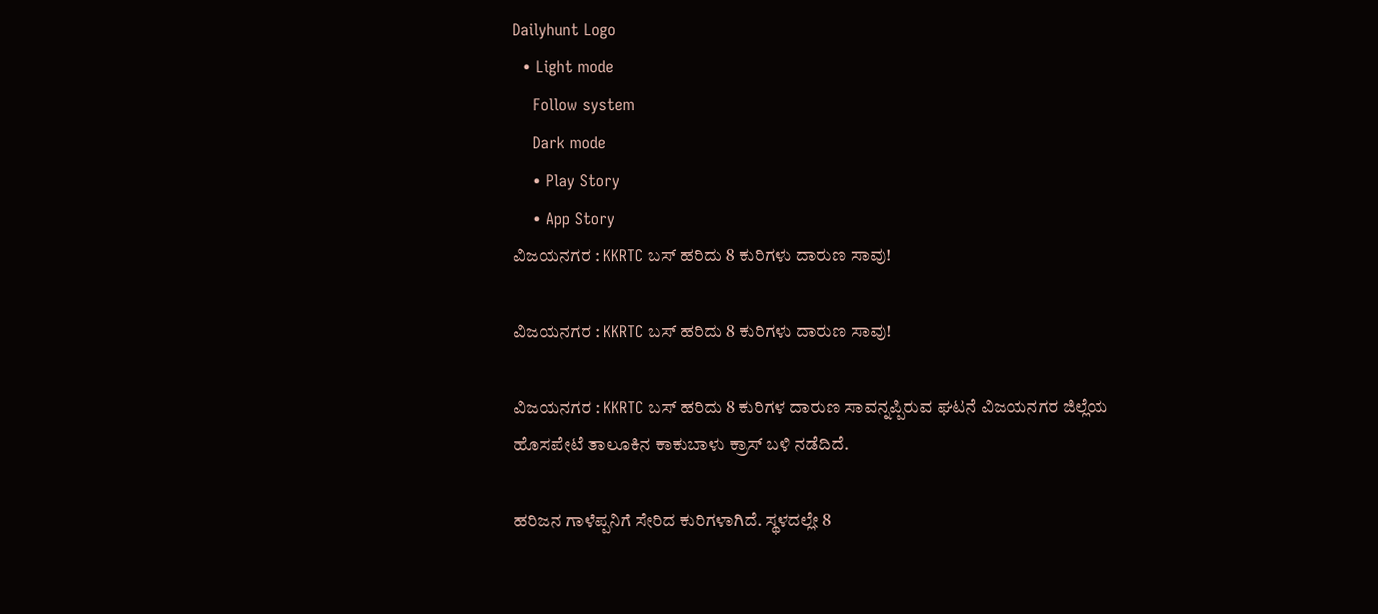Dailyhunt Logo
  • Light mode
    Follow system
    Dark mode
    • Play Story
    • App Story
ವಿಜಯನಗರ : KKRTC ಬಸ್ ಹರಿದು 8 ಕುರಿಗಳು ದಾರುಣ ಸಾವು!

ವಿಜಯನಗರ : KKRTC ಬಸ್ ಹರಿದು 8 ಕುರಿಗಳು ದಾರುಣ ಸಾವು!

ವಿಜಯನಗರ : KKRTC ಬಸ್ ಹರಿದು 8 ಕುರಿಗಳ ದಾರುಣ ಸಾವನ್ನಪ್ಪಿರುವ ಘಟನೆ ವಿಜಯನಗರ ಜಿಲ್ಲೆಯ ಹೊಸಪೇಟೆ ತಾಲೂಕಿನ ಕಾಕುಬಾಳು ಕ್ರಾಸ್ ಬಳಿ ನಡೆದಿದೆ.

ಹರಿಜನ ಗಾಳೆಪ್ಪನಿಗೆ ಸೇರಿದ ಕುರಿಗಳಾಗಿದೆ. ಸ್ಥಳದಲ್ಲೇ 8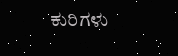ಕುರಿಗಳು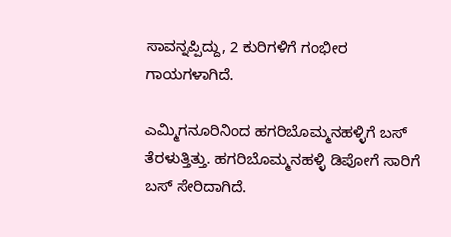ಸಾವನ್ನಪ್ಪಿದ್ದು, 2 ಕುರಿಗಳಿಗೆ ಗಂಭೀರ ಗಾಯಗಳಾಗಿದೆ.

ಎಮ್ಮಿಗನೂರಿನಿಂದ ಹಗರಿಬೊಮ್ಮನಹಳ್ಳಿಗೆ ಬಸ್ ತೆರಳುತ್ತಿತ್ತು. ಹಗರಿಬೊಮ್ಮನಹಳ್ಳಿ ಡಿಪೋಗೆ ಸಾರಿಗೆ ಬಸ್ ಸೇರಿದಾಗಿದೆ.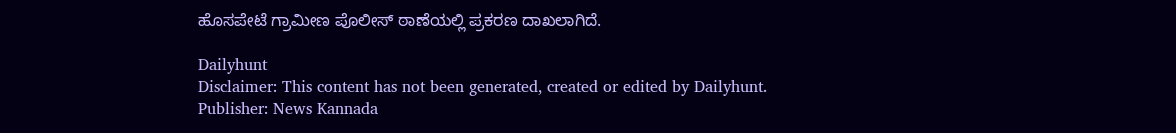ಹೊಸಪೇಟೆ ಗ್ರಾಮೀಣ ಪೊಲೀಸ್ ಠಾಣೆಯಲ್ಲಿ ಪ್ರಕರಣ ದಾಖಲಾಗಿದೆ.

Dailyhunt
Disclaimer: This content has not been generated, created or edited by Dailyhunt. Publisher: News Kannada